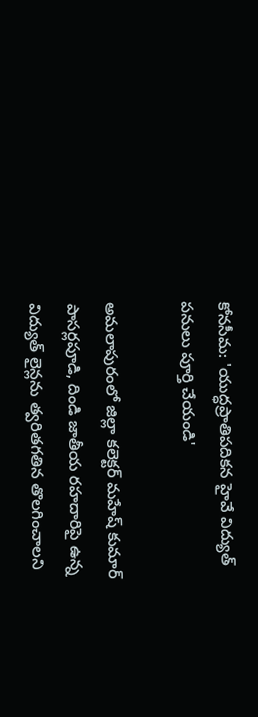కోనసీమ: 'యుద్ధప్రాతిపదికన హైవే విద్యుత్ పనులు పూర్తి చేయండి'

అమలాపురంలో జిల్లా కలెక్టర్ మహేష్ కుమార్ పాసర్లపూడి, దిండి జాతీయ రహదారిపై ఉన్న విద్యుత్ లైన్లను త్వరితగతిన తొలగించాలని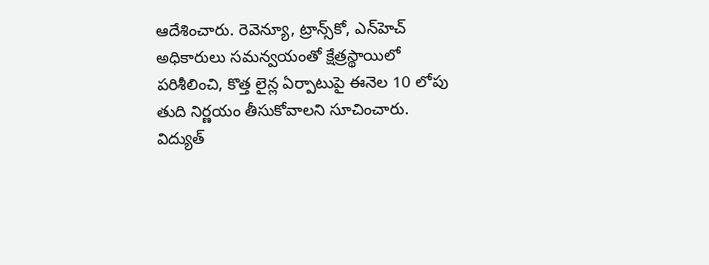ఆదేశించారు. రెవెన్యూ, ట్రాన్స్‌కో, ఎన్‌హెచ్ అధికారులు సమన్వయంతో క్షేత్రస్థాయిలో పరిశీలించి, కొత్త లైన్ల ఏర్పాటుపై ఈనెల 10 లోపు తుది నిర్ణయం తీసుకోవాలని సూచించారు. విద్యుత్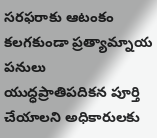సరఫరాకు ఆటంకం కలగకుండా ప్రత్యామ్నాయ పనులు యుద్ధప్రాతిపదికన పూర్తి చేయాలని అధికారులకు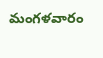మంగళవారం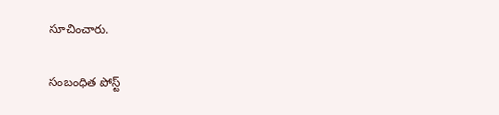సూచించారు.

సంబంధిత పోస్ట్